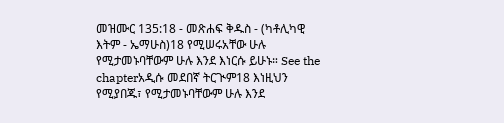መዝሙር 135:18 - መጽሐፍ ቅዱስ - (ካቶሊካዊ እትም - ኤማሁስ)18 የሚሠሩአቸው ሁሉ የሚታመኑባቸውም ሁሉ እንደ እነርሱ ይሁኑ። See the chapterአዲሱ መደበኛ ትርጒም18 እነዚህን የሚያበጁ፣ የሚታመኑባቸውም ሁሉ እንደ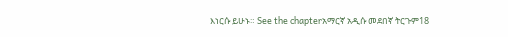እነርሱ ይሁኑ። See the chapterአማርኛ አዲሱ መደበኛ ትርጉም18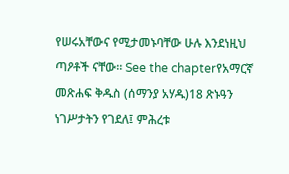የሠሩአቸውና የሚታመኑባቸው ሁሉ እንደነዚህ ጣዖቶች ናቸው። See the chapterየአማርኛ መጽሐፍ ቅዱስ (ሰማንያ አሃዱ)18 ጽኑዓን ነገሥታትን የገደለ፤ ምሕረቱ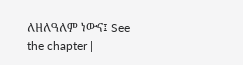ለዘለዓለም ነውና፤ See the chapter |